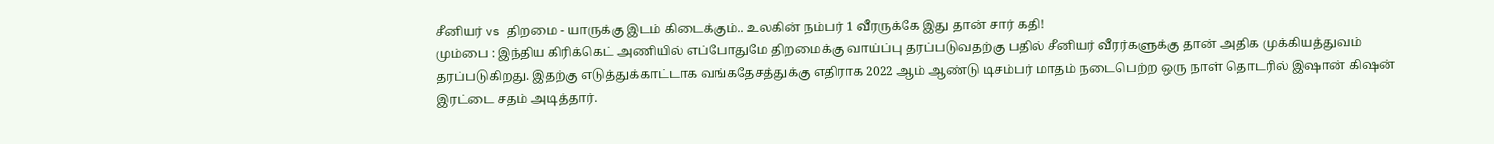சீனியர் vs திறமை - யாருக்கு இடம் கிடைக்கும்.. உலகின் நம்பர் 1 வீரருக்கே இது தான் சார் கதி!
மும்பை : இந்திய கிரிக்கெட் அணியில் எப்போதுமே திறமைக்கு வாய்ப்பு தரப்படுவதற்கு பதில் சீனியர் வீரர்களுக்கு தான் அதிக முக்கியத்துவம் தரப்படுகிறது. இதற்கு எடுத்துக்காட்டாக வங்கதேசத்துக்கு எதிராக 2022 ஆம் ஆண்டு டிசம்பர் மாதம் நடைபெற்ற ஒரு நாள் தொடரில் இஷான் கிஷன் இரட்டை சதம் அடித்தார்.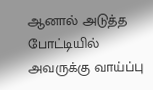ஆனால் அடுத்த போட்டியில் அவருக்கு வாய்ப்பு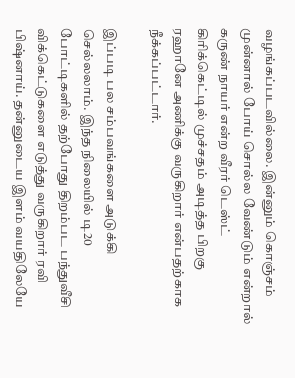வழங்கப்படவில்லை. இன்னும் கொஞ்சம் முன்னால் போய் சொல்ல வேண்டும் என்றால் கருண் நாயர் என்ற வீரர் டெஸ்ட் கிரிக்கெட்டில் முச்சதம் அடித்த பிறகு ரஹானே அணிக்கு வருகிறார் என்பதற்காக நீக்கப்பட்டார்.

இப்படி பல சம்பவங்களை அடுக்கி செல்லலாம். இந்த நிலையில் டி20 போட்டிகளில் தற்போது திறம்பட பந்துவீசி விக்கெட்டுகளை எடுத்து வருகிறார் ரவி பிஷ்னாய். தன்னுடைய இளம் வயதிலேயே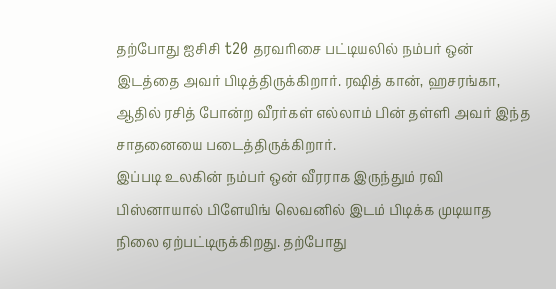தற்போது ஐசிசி t20 தரவரிசை பட்டியலில் நம்பர் ஒன் இடத்தை அவர் பிடித்திருக்கிறார். ரஷித் கான், ஹசரங்கா, ஆதில் ரசித் போன்ற வீரர்கள் எல்லாம் பின் தள்ளி அவர் இந்த சாதனையை படைத்திருக்கிறார்.
இப்படி உலகின் நம்பர் ஒன் வீரராக இருந்தும் ரவி பிஸ்னாயால் பிளேயிங் லெவனில் இடம் பிடிக்க முடியாத நிலை ஏற்பட்டிருக்கிறது. தற்போது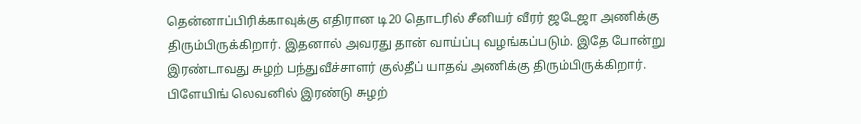தென்னாப்பிரிக்காவுக்கு எதிரான டி20 தொடரில் சீனியர் வீரர் ஜடேஜா அணிக்கு திரும்பிருக்கிறார். இதனால் அவரது தான் வாய்ப்பு வழங்கப்படும். இதே போன்று இரண்டாவது சுழற் பந்துவீச்சாளர் குல்தீப் யாதவ் அணிக்கு திரும்பிருக்கிறார்.
பிளேயிங் லெவனில் இரண்டு சுழற்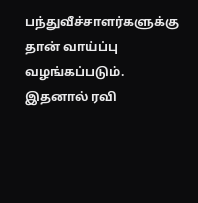பந்துவீச்சாளர்களுக்கு தான் வாய்ப்பு வழங்கப்படும். இதனால் ரவி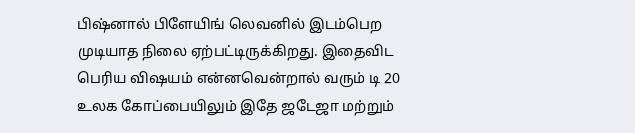பிஷ்னால் பிளேயிங் லெவனில் இடம்பெற முடியாத நிலை ஏற்பட்டிருக்கிறது. இதைவிட பெரிய விஷயம் என்னவென்றால் வரும் டி 20 உலக கோப்பையிலும் இதே ஜடேஜா மற்றும்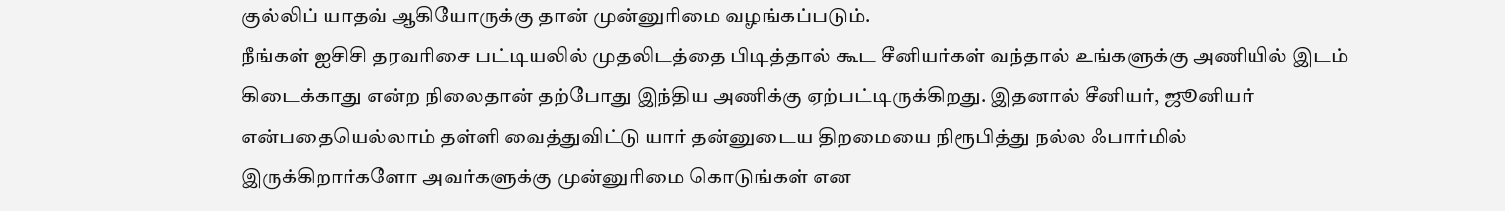குல்லிப் யாதவ் ஆகியோருக்கு தான் முன்னுரிமை வழங்கப்படும்.
நீங்கள் ஐசிசி தரவரிசை பட்டியலில் முதலிடத்தை பிடித்தால் கூட சீனியர்கள் வந்தால் உங்களுக்கு அணியில் இடம் கிடைக்காது என்ற நிலைதான் தற்போது இந்திய அணிக்கு ஏற்பட்டிருக்கிறது. இதனால் சீனியர், ஜூனியர் என்பதையெல்லாம் தள்ளி வைத்துவிட்டு யார் தன்னுடைய திறமையை நிரூபித்து நல்ல ஃபார்மில் இருக்கிறார்களோ அவர்களுக்கு முன்னுரிமை கொடுங்கள் என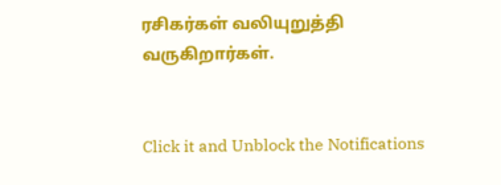ரசிகர்கள் வலியுறுத்தி வருகிறார்கள்.


Click it and Unblock the Notifications